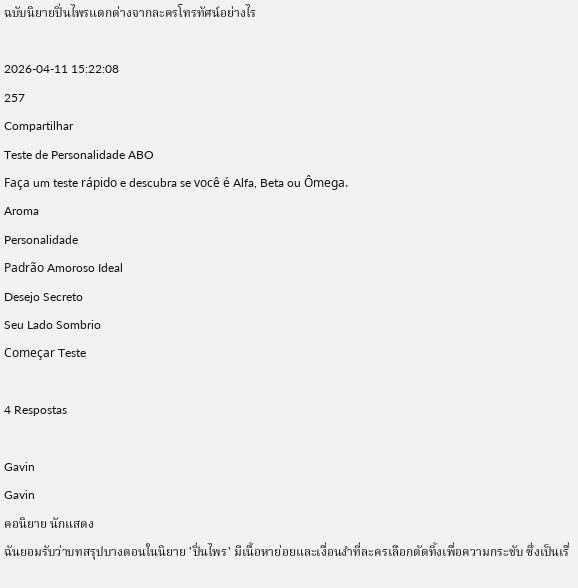ฉบับนิยายปิ่นไพรแตกต่างจากละครโทรทัศน์อย่างไร

2026-04-11 15:22:08
257
Compartilhar
Teste de Personalidade ABO
Faça um teste rápido e descubra se você é Alfa, Beta ou Ômega.
Aroma
Personalidade
Padrão Amoroso Ideal
Desejo Secreto
Seu Lado Sombrio
Começar Teste

4 Respostas

Gavin
Gavin
คอนิยาย นักแสดง
ฉันยอมรับว่าบทสรุปบางตอนในนิยาย 'ปิ่นไพร' มีเนื้อหาย่อยและเงื่อนงำที่ละครเลือกตัดทิ้งเพื่อความกระชับ ซึ่งเป็นเรื่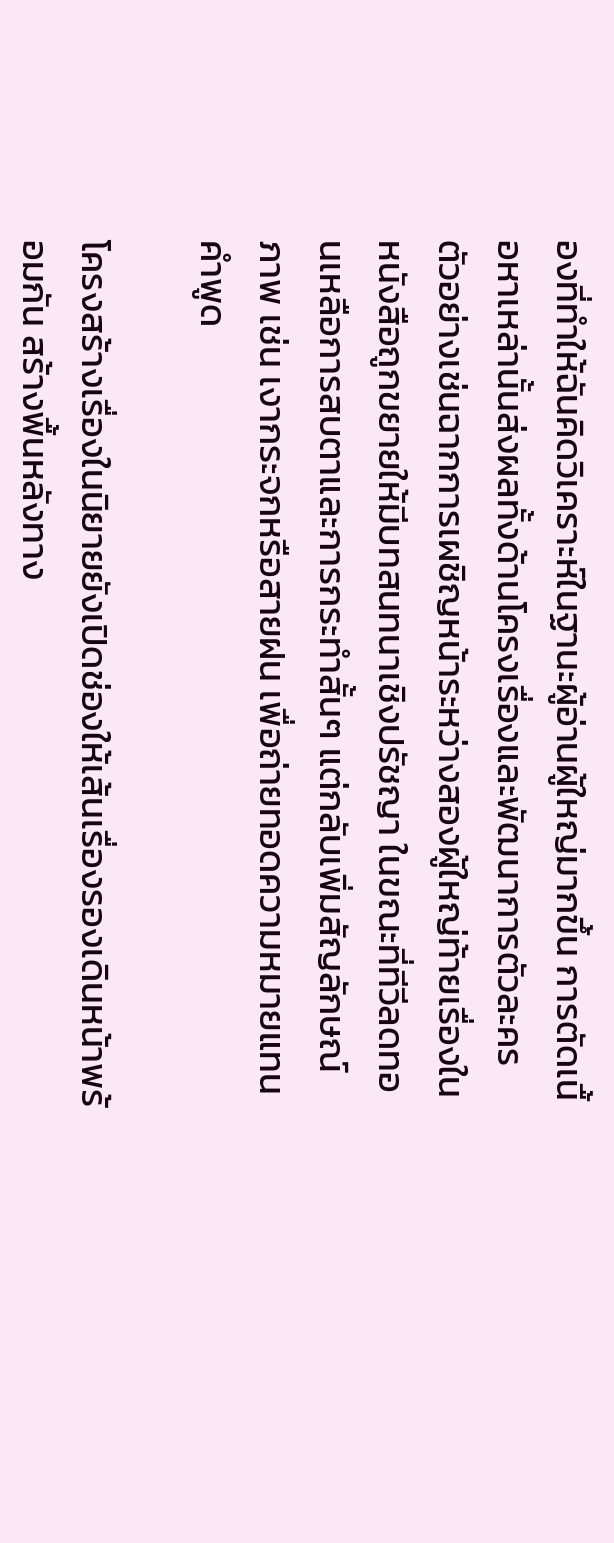องที่ทำให้ฉันคิดวิเคราะห์ในฐานะผู้อ่านผู้ใหญ่มากขึ้น การตัดเนื้อหาเหล่านั้นส่งผลทั้งด้านโครงเรื่องและพัฒนาการตัวละคร ตัวอย่างเช่นฉากการเผชิญหน้าระหว่างสองผู้ใหญ่ท้ายเรื่องในหนังสือถูกขยายให้มีบทสนทนาเชิงปรัชญา ในขณะที่ทีวีลดทอนเหลือการสบตาและการกระทำสั้นๆ แต่กลับเพิ่มสัญลักษณ์ภาพ เช่น เงากระจกหรือสายฝน เพื่อถ่ายทอดความหมายแทนคำพูด

โครงสร้างเรื่องในนิยายยังเปิดช่องให้เส้นเรื่องรองเดินหน้าพร้อมกัน สร้างพื้นหลังทาง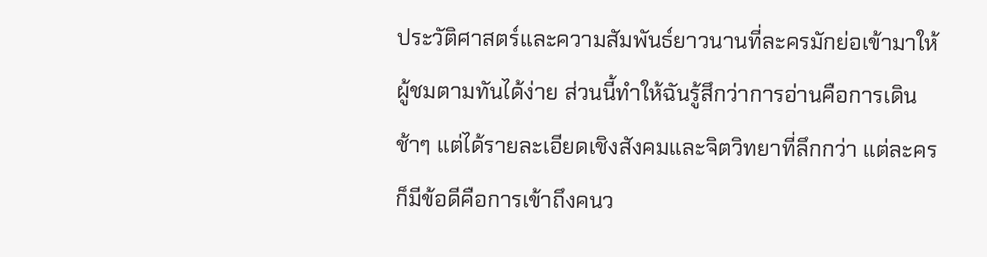ประวัติศาสตร์และความสัมพันธ์ยาวนานที่ละครมักย่อเข้ามาให้ผู้ชมตามทันได้ง่าย ส่วนนี้ทำให้ฉันรู้สึกว่าการอ่านคือการเดินช้าๆ แต่ได้รายละเอียดเชิงสังคมและจิตวิทยาที่ลึกกว่า แต่ละครก็มีข้อดีคือการเข้าถึงคนว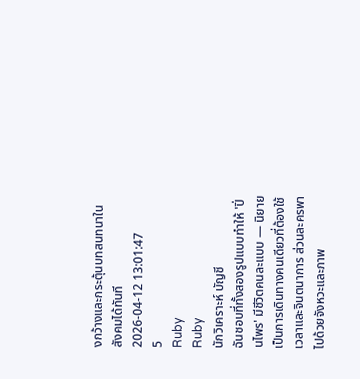งกว้างและกระตุ้นบทสนทนาในสังคมได้ทันที
2026-04-12 13:01:47
5
Ruby
Ruby
นักวิเคราะห์ บัญชี
ฉันชอบที่ทั้งสองรูปแบบทำให้ 'ปิ่นไพร' มีชีวิตคนละแบบ — นิยายเป็นการเดินทางคนเดียวที่ต้องใช้เวลาและจินตนาการ ส่วนละครพาไปด้วยจังหวะและภาพ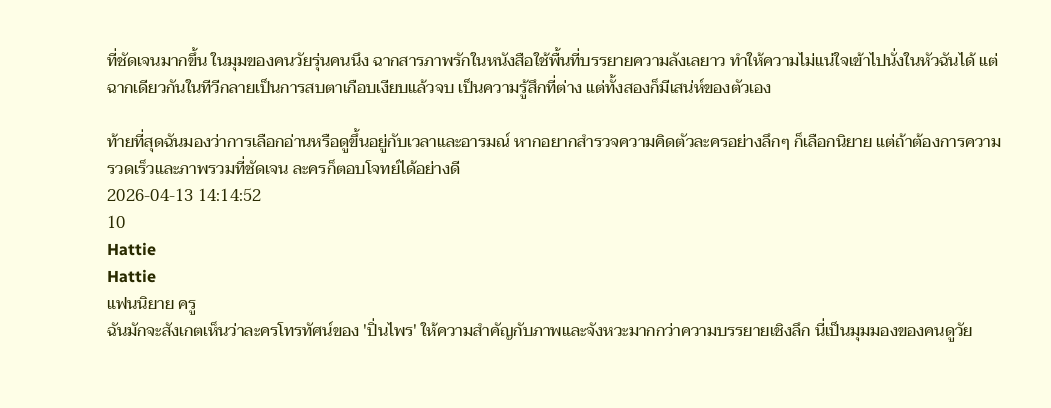ที่ชัดเจนมากขึ้น ในมุมของคนวัยรุ่นคนนึง ฉากสารภาพรักในหนังสือใช้พื้นที่บรรยายความลังเลยาว ทำให้ความไม่แน่ใจเข้าไปนั่งในหัวฉันได้ แต่ฉากเดียวกันในทีวีกลายเป็นการสบตาเกือบเงียบแล้วจบ เป็นความรู้สึกที่ต่าง แต่ทั้งสองก็มีเสน่ห์ของตัวเอง

ท้ายที่สุดฉันมองว่าการเลือกอ่านหรือดูขึ้นอยู่กับเวลาและอารมณ์ หากอยากสำรวจความคิดตัวละครอย่างลึกๆ ก็เลือกนิยาย แต่ถ้าต้องการความรวดเร็วและภาพรวมที่ชัดเจน ละครก็ตอบโจทย์ได้อย่างดี
2026-04-13 14:14:52
10
Hattie
Hattie
แฟนนิยาย ครู
ฉันมักจะสังเกตเห็นว่าละครโทรทัศน์ของ 'ปิ่นไพร' ให้ความสำคัญกับภาพและจังหวะมากกว่าความบรรยายเชิงลึก นี่เป็นมุมมองของคนดูวัย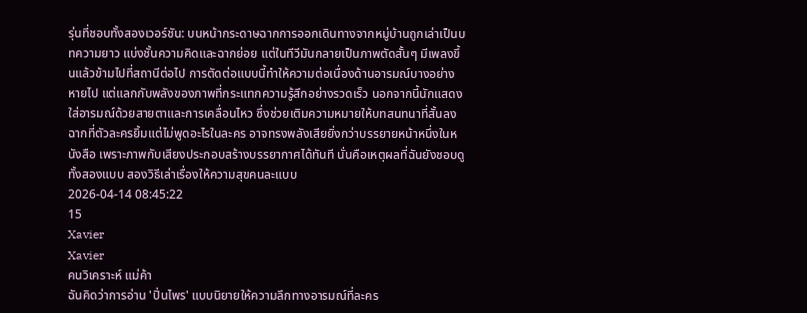รุ่นที่ชอบทั้งสองเวอร์ชัน: บนหน้ากระดาษฉากการออกเดินทางจากหมู่บ้านถูกเล่าเป็นบทความยาว แบ่งชั้นความคิดและฉากย่อย แต่ในทีวีมันกลายเป็นภาพตัดสั้นๆ มีเพลงขึ้นแล้วข้ามไปที่สถานีต่อไป การตัดต่อแบบนี้ทำให้ความต่อเนื่องด้านอารมณ์บางอย่างหายไป แต่แลกกับพลังของภาพที่กระแทกความรู้สึกอย่างรวดเร็ว นอกจากนี้นักแสดงใส่อารมณ์ด้วยสายตาและการเคลื่อนไหว ซึ่งช่วยเติมความหมายให้บทสนทนาที่สั้นลง ฉากที่ตัวละครยิ้มแต่ไม่พูดอะไรในละคร อาจทรงพลังเสียยิ่งกว่าบรรยายหน้าหนึ่งในหนังสือ เพราะภาพกับเสียงประกอบสร้างบรรยากาศได้ทันที นั่นคือเหตุผลที่ฉันยังชอบดูทั้งสองแบบ สองวิธีเล่าเรื่องให้ความสุขคนละแบบ
2026-04-14 08:45:22
15
Xavier
Xavier
คนวิเคราะห์ แม่ค้า
ฉันคิดว่าการอ่าน 'ปิ่นไพร' แบบนิยายให้ความลึกทางอารมณ์ที่ละคร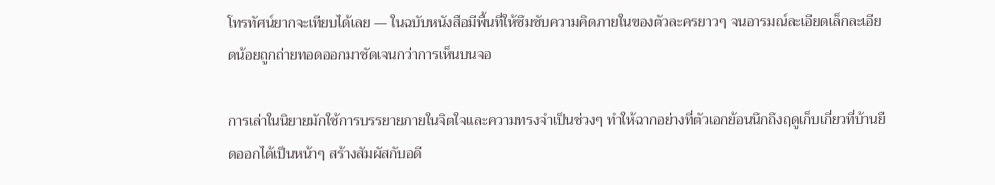โทรทัศน์ยากจะเทียบได้เลย — ในฉบับหนังสือมีพื้นที่ให้ซึมซับความคิดภายในของตัวละครยาวๆ จนอารมณ์ละเอียดเล็กละเอียดน้อยถูกถ่ายทอดออกมาชัดเจนกว่าการเห็นบนจอ

การเล่าในนิยายมักใช้การบรรยายภายในจิตใจและความทรงจำเป็นช่วงๆ ทำให้ฉากอย่างที่ตัวเอกย้อนนึกถึงฤดูเก็บเกี่ยวที่บ้านยืดออกได้เป็นหน้าๆ สร้างสัมผัสกับอดี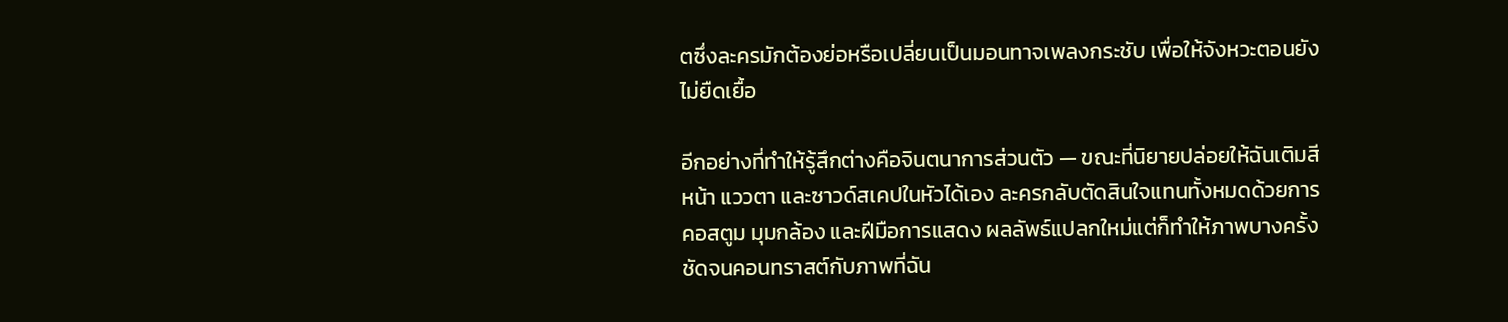ตซึ่งละครมักต้องย่อหรือเปลี่ยนเป็นมอนทาจเพลงกระชับ เพื่อให้จังหวะตอนยังไม่ยืดเยื้อ

อีกอย่างที่ทำให้รู้สึกต่างคือจินตนาการส่วนตัว — ขณะที่นิยายปล่อยให้ฉันเติมสีหน้า แววตา และซาวด์สเคปในหัวได้เอง ละครกลับตัดสินใจแทนทั้งหมดด้วยการคอสตูม มุมกล้อง และฝีมือการแสดง ผลลัพธ์แปลกใหม่แต่ก็ทำให้ภาพบางครั้งชัดจนคอนทราสต์กับภาพที่ฉัน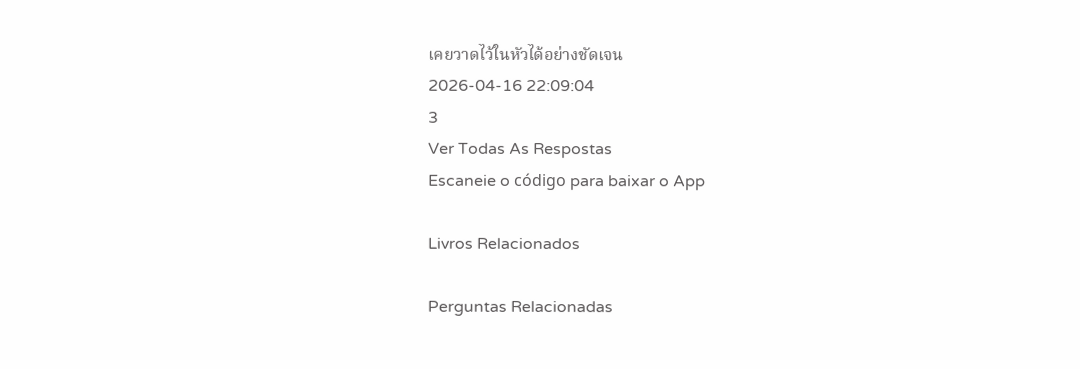เคยวาดไว้ในหัวได้อย่างชัดเจน
2026-04-16 22:09:04
3
Ver Todas As Respostas
Escaneie o código para baixar o App

Livros Relacionados

Perguntas Relacionadas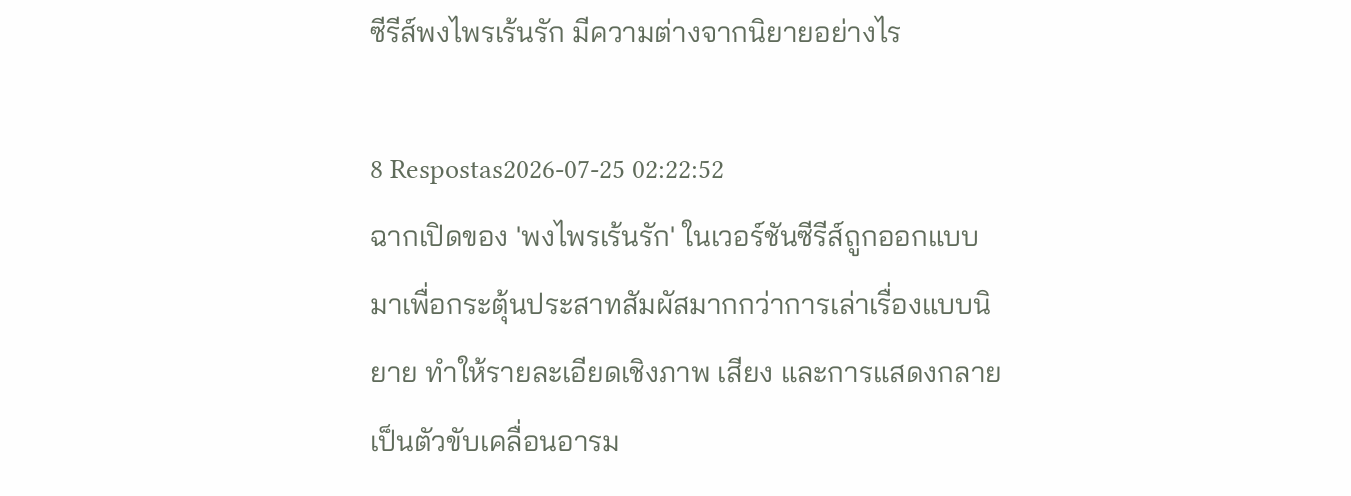ซีรีส์พงไพรเร้นรัก มีความต่างจากนิยายอย่างไร

8 Respostas2026-07-25 02:22:52
ฉากเปิดของ 'พงไพรเร้นรัก' ในเวอร์ชันซีรีส์ถูกออกแบบมาเพื่อกระตุ้นประสาทสัมผัสมากกว่าการเล่าเรื่องแบบนิยาย ทำให้รายละเอียดเชิงภาพ เสียง และการแสดงกลายเป็นตัวขับเคลื่อนอารม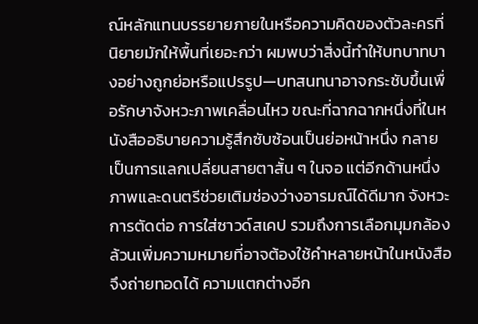ณ์หลักแทนบรรยายภายในหรือความคิดของตัวละครที่นิยายมักให้พื้นที่เยอะกว่า ผมพบว่าสิ่งนี้ทำให้บทบาทบางอย่างถูกย่อหรือแปรรูป—บทสนทนาอาจกระชับขึ้นเพื่อรักษาจังหวะภาพเคลื่อนไหว ขณะที่ฉากฉากหนึ่งที่ในหนังสืออธิบายความรู้สึกซับซ้อนเป็นย่อหน้าหนึ่ง กลายเป็นการแลกเปลี่ยนสายตาสั้น ๆ ในจอ แต่อีกด้านหนึ่งภาพและดนตรีช่วยเติมช่องว่างอารมณ์ได้ดีมาก จังหวะการตัดต่อ การใส่ซาวด์สเคป รวมถึงการเลือกมุมกล้องล้วนเพิ่มความหมายที่อาจต้องใช้คำหลายหน้าในหนังสือจึงถ่ายทอดได้ ความแตกต่างอีก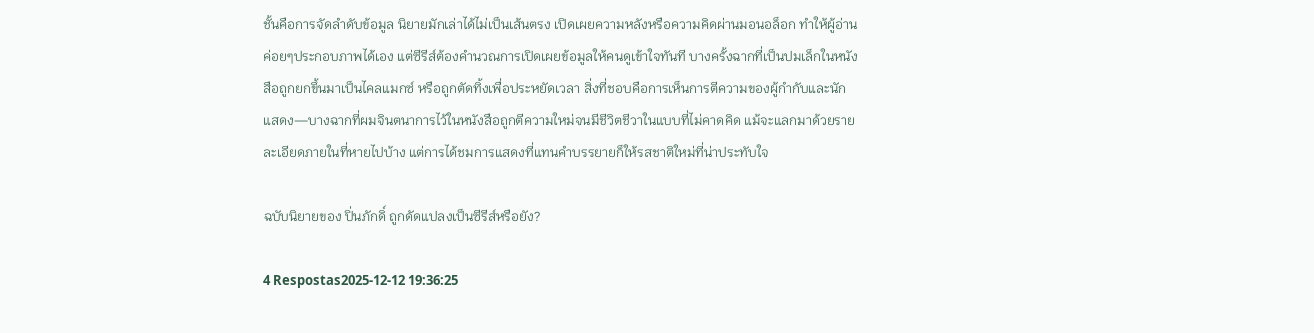ชั้นคือการจัดลำดับข้อมูล นิยายมักเล่าได้ไม่เป็นเส้นตรง เปิดเผยความหลังหรือความคิดผ่านมอนอล็อก ทำให้ผู้อ่านค่อยๆประกอบภาพได้เอง แต่ซีรีส์ต้องคำนวณการเปิดเผยข้อมูลให้คนดูเข้าใจทันที บางครั้งฉากที่เป็นปมเล็กในหนังสือถูกยกขึ้นมาเป็นไคลแมกซ์ หรือถูกตัดทิ้งเพื่อประหยัดเวลา สิ่งที่ชอบคือการเห็นการตีความของผู้กำกับและนักแสดง—บางฉากที่ผมจินตนาการไว้ในหนังสือถูกตีความใหม่จนมีชีวิตชีวาในแบบที่ไม่คาดคิด แม้จะแลกมาด้วยรายละเอียดภายในที่หายไปบ้าง แต่การได้ชมการแสดงที่แทนคำบรรยายก็ให้รสชาติใหม่ที่น่าประทับใจ

ฉบับนิยายของ ปิ่นภักดิ์ ถูกดัดแปลงเป็นซีรีส์หรือยัง?

4 Respostas2025-12-12 19:36:25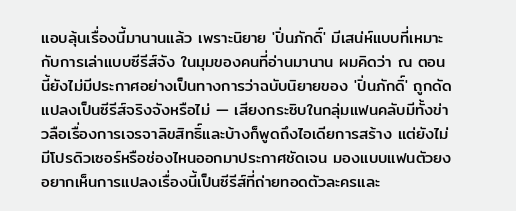แอบลุ้นเรื่องนี้มานานแล้ว เพราะนิยาย 'ปิ่นภักดิ์' มีเสน่ห์แบบที่เหมาะกับการเล่าแบบซีรีส์จัง ในมุมของคนที่อ่านมานาน ผมคิดว่า ณ ตอนนี้ยังไม่มีประกาศอย่างเป็นทางการว่าฉบับนิยายของ 'ปิ่นภักดิ์' ถูกดัดแปลงเป็นซีรีส์จริงจังหรือไม่ — เสียงกระซิบในกลุ่มแฟนคลับมีทั้งข่าวลือเรื่องการเจรจาลิขสิทธิ์และบ้างก็พูดถึงไอเดียการสร้าง แต่ยังไม่มีโปรดิวเซอร์หรือช่องไหนออกมาประกาศชัดเจน มองแบบแฟนตัวยง อยากเห็นการแปลงเรื่องนี้เป็นซีรีส์ที่ถ่ายทอดตัวละครและ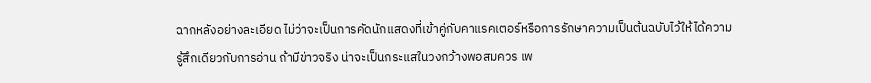ฉากหลังอย่างละเอียด ไม่ว่าจะเป็นการคัดนักแสดงที่เข้าคู่กับคาแรคเตอร์หรือการรักษาความเป็นต้นฉบับไว้ให้ได้ความรู้สึกเดียวกับการอ่าน ถ้ามีข่าวจริง น่าจะเป็นกระแสในวงกว้างพอสมควร เพ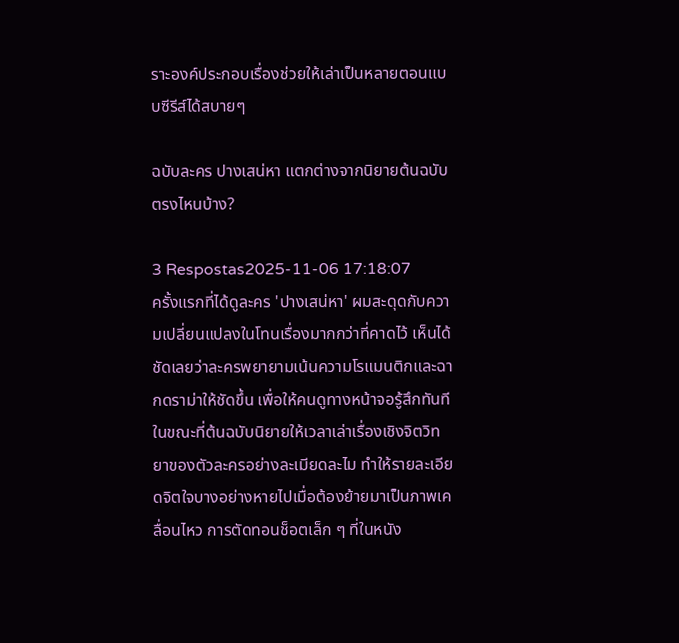ราะองค์ประกอบเรื่องช่วยให้เล่าเป็นหลายตอนแบบซีรีส์ได้สบายๆ

ฉบับละคร ปางเสน่หา แตกต่างจากนิยายต้นฉบับตรงไหนบ้าง?

3 Respostas2025-11-06 17:18:07
ครั้งแรกที่ได้ดูละคร 'ปางเสน่หา' ผมสะดุดกับความเปลี่ยนแปลงในโทนเรื่องมากกว่าที่คาดไว้ เห็นได้ชัดเลยว่าละครพยายามเน้นความโรแมนติกและฉากดราม่าให้ชัดขึ้น เพื่อให้คนดูทางหน้าจอรู้สึกทันที ในขณะที่ต้นฉบับนิยายให้เวลาเล่าเรื่องเชิงจิตวิทยาของตัวละครอย่างละเมียดละไม ทำให้รายละเอียดจิตใจบางอย่างหายไปเมื่อต้องย้ายมาเป็นภาพเคลื่อนไหว การตัดทอนช็อตเล็ก ๆ ที่ในหนัง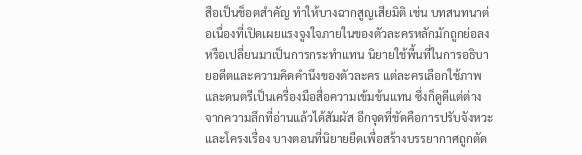สือเป็นช็อตสำคัญ ทำให้บางฉากสูญเสียมิติ เช่น บทสนทนาต่อเนื่องที่เปิดเผยแรงจูงใจภายในของตัวละครหลักมักถูกย่อลงหรือเปลี่ยนมาเป็นการกระทำแทน นิยายใช้พื้นที่ในการอธิบายอดีตและความคิดคำนึงของตัวละคร แต่ละครเลือกใช้ภาพและดนตรีเป็นเครื่องมือสื่อความเข้มข้นแทน ซึ่งก็ดูดีแต่ต่างจากความลึกที่อ่านแล้วได้สัมผัส อีกจุดที่ชัดคือการปรับจังหวะและโครงเรื่อง บางตอนที่นิยายยืดเพื่อสร้างบรรยากาศถูกตัด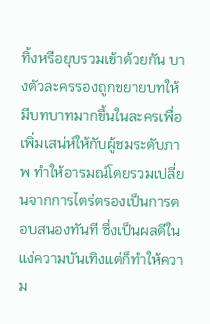ทิ้งหรือยุบรวมเข้าด้วยกัน บางตัวละครรองถูกขยายบทให้มีบทบาทมากขึ้นในละครเพื่อเพิ่มเสน่ห์ให้กับผู้ชมระดับภาพ ทำให้อารมณ์โดยรวมเปลี่ยนจากการไตร่ตรองเป็นการตอบสนองทันที ซึ่งเป็นผลดีในแง่ความบันเทิงแต่ก็ทำให้ความ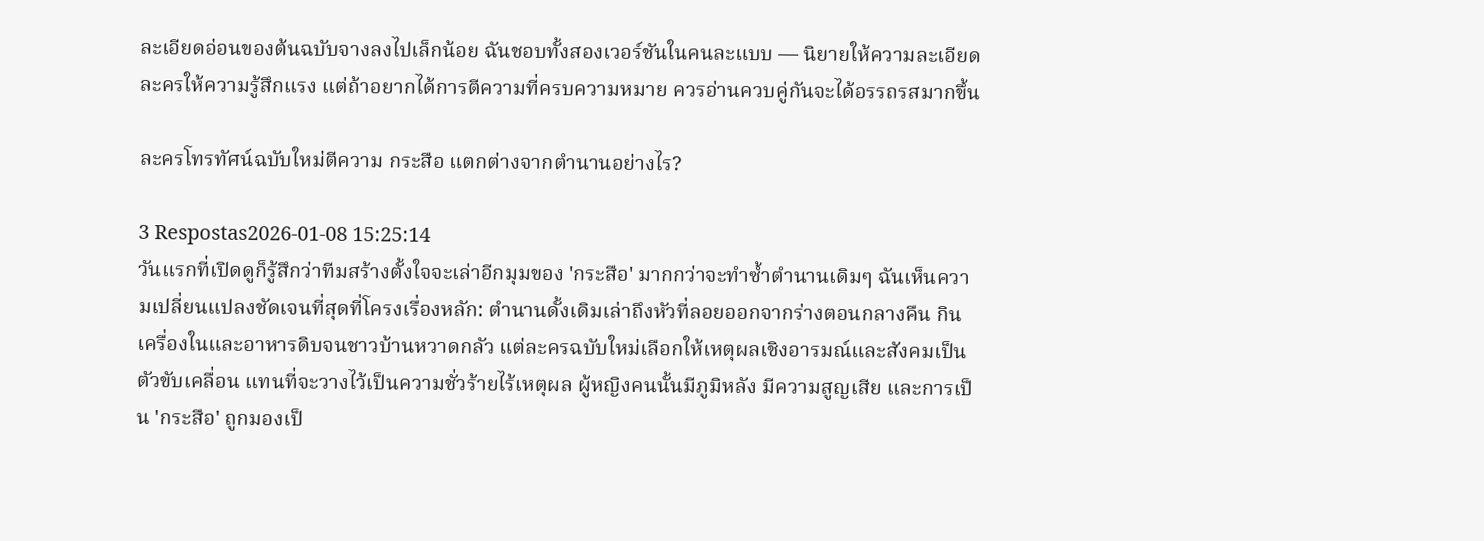ละเอียดอ่อนของต้นฉบับจางลงไปเล็กน้อย ฉันชอบทั้งสองเวอร์ชันในคนละแบบ — นิยายให้ความละเอียด ละครให้ความรู้สึกแรง แต่ถ้าอยากได้การตีความที่ครบความหมาย ควรอ่านควบคู่กันจะได้อรรถรสมากขึ้น

ละครโทรทัศน์ฉบับใหม่ตีความ กระสือ แตกต่างจากตำนานอย่างไร?

3 Respostas2026-01-08 15:25:14
วันแรกที่เปิดดูก็รู้สึกว่าทีมสร้างตั้งใจจะเล่าอีกมุมของ 'กระสือ' มากกว่าจะทำซ้ำตำนานเดิมๆ ฉันเห็นความเปลี่ยนแปลงชัดเจนที่สุดที่โครงเรื่องหลัก: ตำนานดั้งเดิมเล่าถึงหัวที่ลอยออกจากร่างตอนกลางคืน กินเครื่องในและอาหารดิบจนชาวบ้านหวาดกลัว แต่ละครฉบับใหม่เลือกให้เหตุผลเชิงอารมณ์และสังคมเป็นตัวขับเคลื่อน แทนที่จะวางไว้เป็นความชั่วร้ายไร้เหตุผล ผู้หญิงคนนั้นมีภูมิหลัง มีความสูญเสีย และการเป็น 'กระสือ' ถูกมองเป็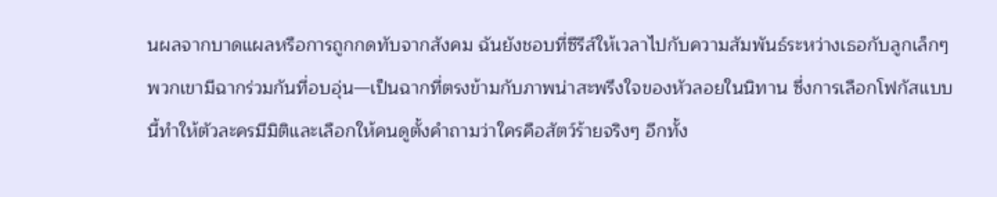นผลจากบาดแผลหรือการถูกกดทับจากสังคม ฉันยังชอบที่ซีรีส์ให้เวลาไปกับความสัมพันธ์ระหว่างเธอกับลูกเล็กๆ พวกเขามีฉากร่วมกันที่อบอุ่น—เป็นฉากที่ตรงข้ามกับภาพน่าสะพรึงใจของหัวลอยในนิทาน ซึ่งการเลือกโฟกัสแบบนี้ทำให้ตัวละครมีมิติและเลือกให้คนดูตั้งคำถามว่าใครคือสัตว์ร้ายจริงๆ อีกทั้ง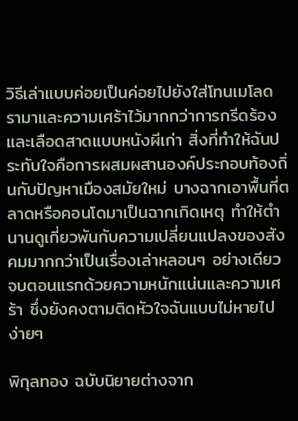วิธีเล่าแบบค่อยเป็นค่อยไปยังใส่โทนเมโลดรามาและความเศร้าไว้มากกว่าการกรีดร้องและเลือดสาดแบบหนังผีเก่า สิ่งที่ทำให้ฉันประทับใจคือการผสมผสานองค์ประกอบท้องถิ่นกับปัญหาเมืองสมัยใหม่ บางฉากเอาพื้นที่ตลาดหรือคอนโดมาเป็นฉากเกิดเหตุ ทำให้ตำนานดูเกี่ยวพันกับความเปลี่ยนแปลงของสังคมมากกว่าเป็นเรื่องเล่าหลอนๆ อย่างเดียว จบตอนแรกด้วยความหนักแน่นและความเศร้า ซึ่งยังคงตามติดหัวใจฉันแบบไม่หายไปง่ายๆ

พิกุลทอง ฉบับนิยายต่างจาก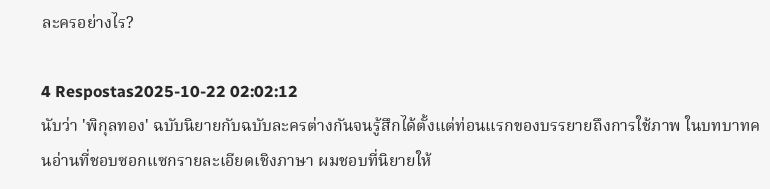ละครอย่างไร?

4 Respostas2025-10-22 02:02:12
นับว่า 'พิกุลทอง' ฉบับนิยายกับฉบับละครต่างกันจนรู้สึกได้ตั้งแต่ท่อนแรกของบรรยายถึงการใช้ภาพ ในบทบาทคนอ่านที่ชอบซอกแซกรายละเอียดเชิงภาษา ผมชอบที่นิยายให้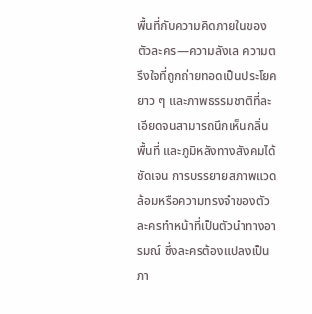พื้นที่กับความคิดภายในของตัวละคร—ความลังเล ความตรึงใจที่ถูกถ่ายทอดเป็นประโยคยาว ๆ และภาพธรรมชาติที่ละเอียดจนสามารถนึกเห็นกลิ่น พื้นที่ และภูมิหลังทางสังคมได้ชัดเจน การบรรยายสภาพแวดล้อมหรือความทรงจำของตัวละครทำหน้าที่เป็นตัวนำทางอารมณ์ ซึ่งละครต้องแปลงเป็นภา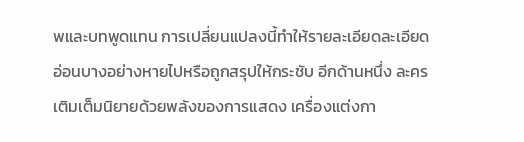พและบทพูดแทน การเปลี่ยนแปลงนี้ทำให้รายละเอียดละเอียดอ่อนบางอย่างหายไปหรือถูกสรุปให้กระชับ อีกด้านหนึ่ง ละครเติมเต็มนิยายด้วยพลังของการแสดง เครื่องแต่งกา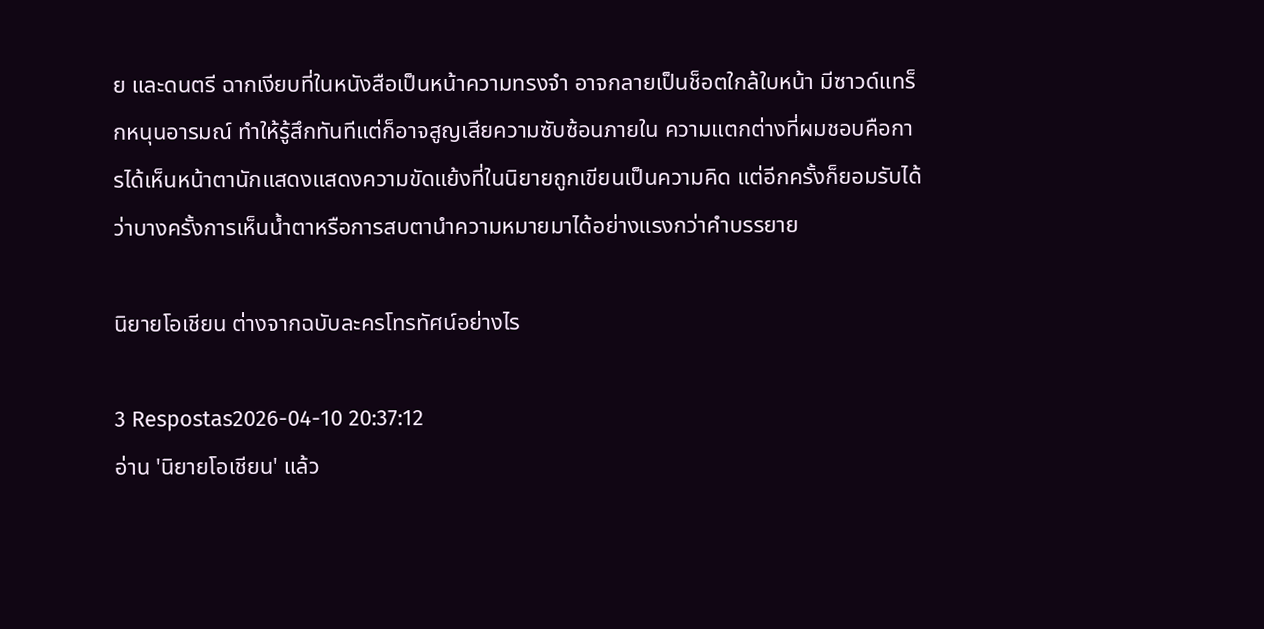ย และดนตรี ฉากเงียบที่ในหนังสือเป็นหน้าความทรงจำ อาจกลายเป็นช็อตใกล้ใบหน้า มีซาวด์แทร็กหนุนอารมณ์ ทำให้รู้สึกทันทีแต่ก็อาจสูญเสียความซับซ้อนภายใน ความแตกต่างที่ผมชอบคือการได้เห็นหน้าตานักแสดงแสดงความขัดแย้งที่ในนิยายถูกเขียนเป็นความคิด แต่อีกครั้งก็ยอมรับได้ว่าบางครั้งการเห็นน้ำตาหรือการสบตานำความหมายมาได้อย่างแรงกว่าคำบรรยาย

นิยายโอเชียน ต่างจากฉบับละครโทรทัศน์อย่างไร

3 Respostas2026-04-10 20:37:12
อ่าน 'นิยายโอเชียน' แล้ว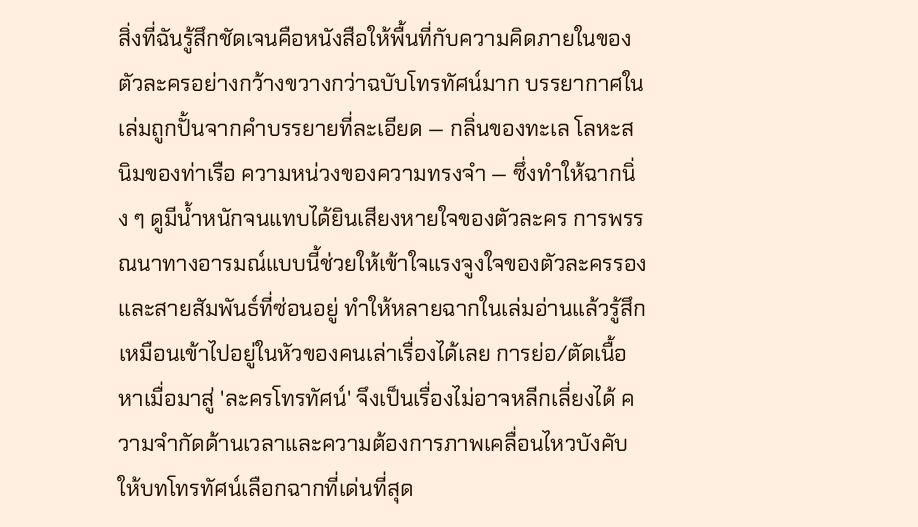สิ่งที่ฉันรู้สึกชัดเจนคือหนังสือให้พื้นที่กับความคิดภายในของตัวละครอย่างกว้างขวางกว่าฉบับโทรทัศน์มาก บรรยากาศในเล่มถูกปั้นจากคำบรรยายที่ละเอียด — กลิ่นของทะเล โลหะสนิมของท่าเรือ ความหน่วงของความทรงจำ — ซึ่งทำให้ฉากนิ่ง ๆ ดูมีน้ำหนักจนแทบได้ยินเสียงหายใจของตัวละคร การพรรณนาทางอารมณ์แบบนี้ช่วยให้เข้าใจแรงจูงใจของตัวละครรองและสายสัมพันธ์ที่ซ่อนอยู่ ทำให้หลายฉากในเล่มอ่านแล้วรู้สึกเหมือนเข้าไปอยู่ในหัวของคนเล่าเรื่องได้เลย การย่อ/ตัดเนื้อหาเมื่อมาสู่ 'ละครโทรทัศน์' จึงเป็นเรื่องไม่อาจหลีกเลี่ยงได้ ความจำกัดด้านเวลาและความต้องการภาพเคลื่อนไหวบังคับให้บทโทรทัศน์เลือกฉากที่เด่นที่สุด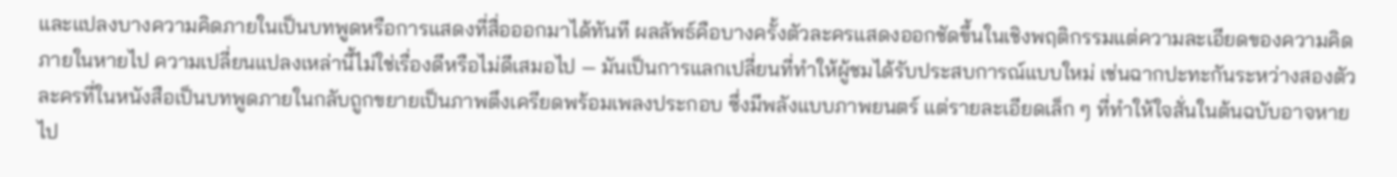และแปลงบางความคิดภายในเป็นบทพูดหรือการแสดงที่สื่อออกมาได้ทันที ผลลัพธ์คือบางครั้งตัวละครแสดงออกชัดขึ้นในเชิงพฤติกรรมแต่ความละเอียดของความคิดภายในหายไป ความเปลี่ยนแปลงเหล่านี้ไม่ใช่เรื่องดีหรือไม่ดีเสมอไป — มันเป็นการแลกเปลี่ยนที่ทำให้ผู้ชมได้รับประสบการณ์แบบใหม่ เช่นฉากปะทะกันระหว่างสองตัวละครที่ในหนังสือเป็นบทพูดภายในกลับถูกขยายเป็นภาพตึงเครียดพร้อมเพลงประกอบ ซึ่งมีพลังแบบภาพยนตร์ แต่รายละเอียดเล็ก ๆ ที่ทำให้ใจสั่นในต้นฉบับอาจหายไป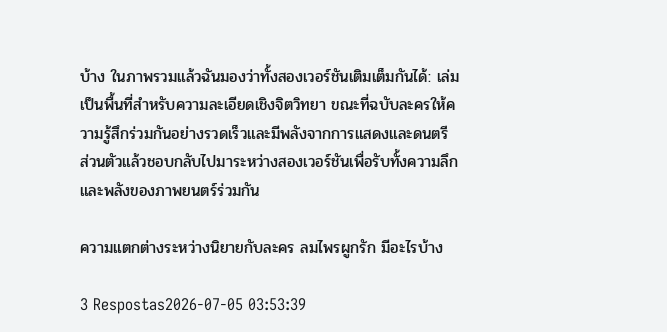บ้าง ในภาพรวมแล้วฉันมองว่าทั้งสองเวอร์ชันเติมเต็มกันได้: เล่มเป็นพื้นที่สำหรับความละเอียดเชิงจิตวิทยา ขณะที่ฉบับละครให้ความรู้สึกร่วมกันอย่างรวดเร็วและมีพลังจากการแสดงและดนตรี ส่วนตัวแล้วชอบกลับไปมาระหว่างสองเวอร์ชันเพื่อรับทั้งความลึกและพลังของภาพยนตร์ร่วมกัน

ความแตกต่างระหว่างนิยายกับละคร ลมไพรผูกรัก มีอะไรบ้าง

3 Respostas2026-07-05 03:53:39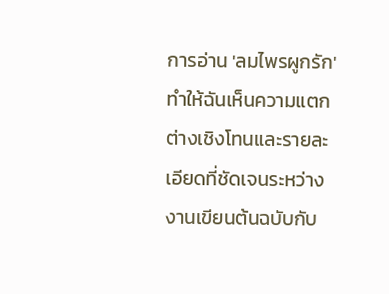การอ่าน 'ลมไพรผูกรัก' ทำให้ฉันเห็นความแตกต่างเชิงโทนและรายละเอียดที่ชัดเจนระหว่างงานเขียนต้นฉบับกับ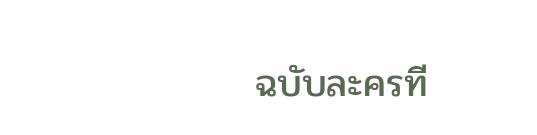ฉบับละครที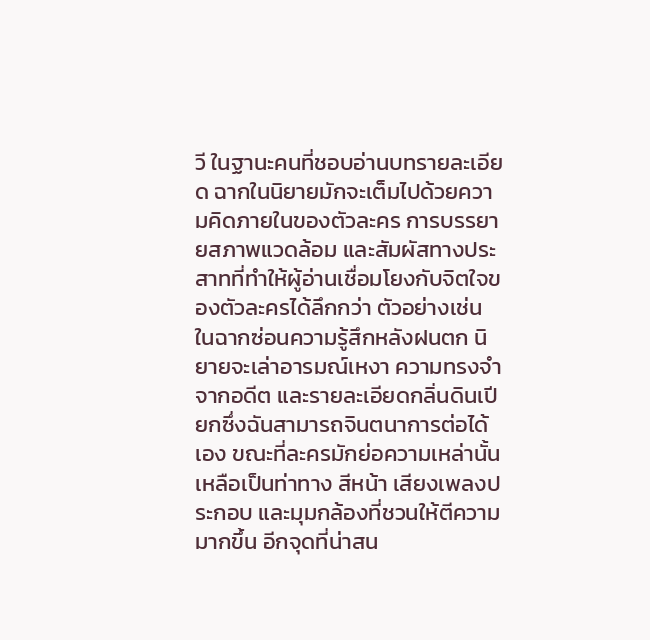วี ในฐานะคนที่ชอบอ่านบทรายละเอียด ฉากในนิยายมักจะเต็มไปด้วยความคิดภายในของตัวละคร การบรรยายสภาพแวดล้อม และสัมผัสทางประสาทที่ทำให้ผู้อ่านเชื่อมโยงกับจิตใจของตัวละครได้ลึกกว่า ตัวอย่างเช่น ในฉากซ่อนความรู้สึกหลังฝนตก นิยายจะเล่าอารมณ์เหงา ความทรงจำจากอดีต และรายละเอียดกลิ่นดินเปียกซึ่งฉันสามารถจินตนาการต่อได้เอง ขณะที่ละครมักย่อความเหล่านั้นเหลือเป็นท่าทาง สีหน้า เสียงเพลงประกอบ และมุมกล้องที่ชวนให้ตีความมากขึ้น อีกจุดที่น่าสน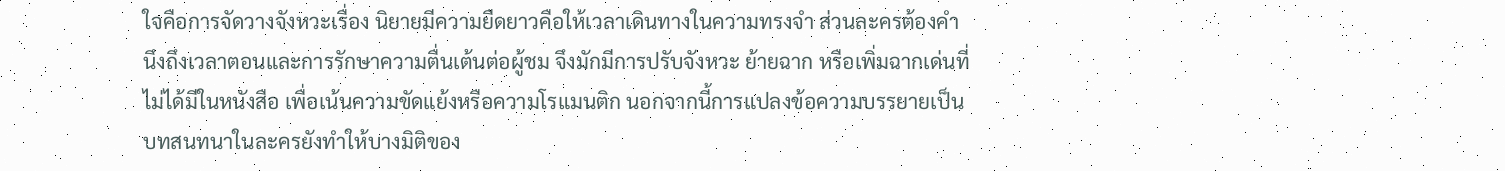ใจคือการจัดวางจังหวะเรื่อง นิยายมีความยืดยาวคือให้เวลาเดินทางในความทรงจำ ส่วนละครต้องคำนึงถึงเวลาตอนและการรักษาความตื่นเต้นต่อผู้ชม จึงมักมีการปรับจังหวะ ย้ายฉาก หรือเพิ่มฉากเด่นที่ไม่ได้มีในหนังสือ เพื่อเน้นความขัดแย้งหรือความโรแมนติก นอกจากนี้การแปลงข้อความบรรยายเป็นบทสนทนาในละครยังทำให้บางมิติของ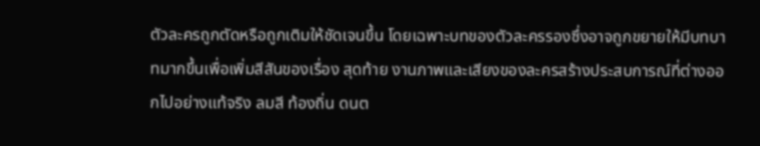ตัวละครถูกตัดหรือถูกเติมให้ชัดเจนขึ้น โดยเฉพาะบทของตัวละครรองซึ่งอาจถูกขยายให้มีบทบาทมากขึ้นเพื่อเพิ่มสีสันของเรื่อง สุดท้าย งานภาพและเสียงของละครสร้างประสบการณ์ที่ต่างออกไปอย่างแท้จริง ลมสี ท้องถิ่น ดนต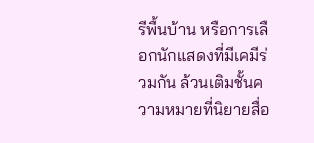รีพื้นบ้าน หรือการเลือกนักแสดงที่มีเคมีร่วมกัน ล้วนเติมชั้นความหมายที่นิยายสื่อ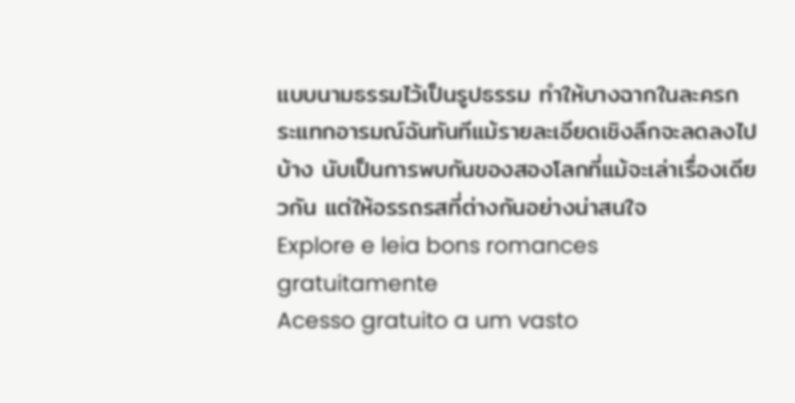แบบนามธรรมไว้เป็นรูปธรรม ทำให้บางฉากในละครกระแทกอารมณ์ฉันทันทีแม้รายละเอียดเชิงลึกจะลดลงไปบ้าง นับเป็นการพบกันของสองโลกที่แม้จะเล่าเรื่องเดียวกัน แต่ให้อรรถรสที่ต่างกันอย่างน่าสนใจ
Explore e leia bons romances gratuitamente
Acesso gratuito a um vasto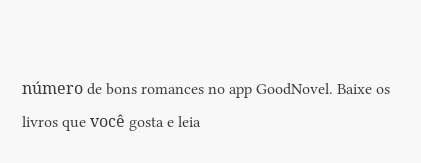número de bons romances no app GoodNovel. Baixe os livros que você gosta e leia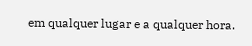em qualquer lugar e a qualquer hora.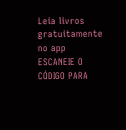Leia livros gratuitamente no app
ESCANEIE O CÓDIGO PARA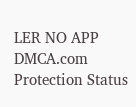LER NO APP
DMCA.com Protection Status